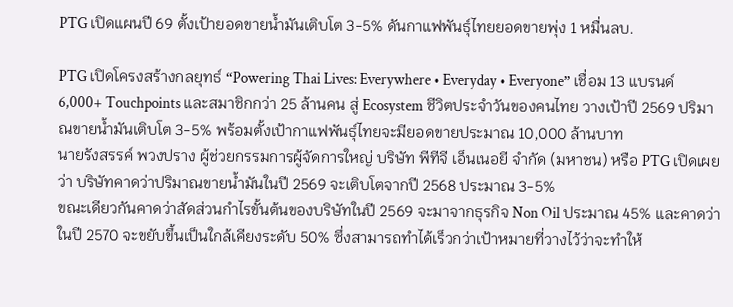PTG เปิดแผนปี 69 ตั้งเป้ายอดขายน้ำมันเติบโต 3-5% ดันกาแฟพันธุ์ไทยยอดขายพุ่ง 1 หมื่นลบ.

PTG เปิดโครงสร้างกลยุทธ์ “Powering Thai Lives: Everywhere • Everyday • Everyone” เชื่อม 13 แบรนด์ 6,000+ Touchpoints และสมาชิกกว่า 25 ล้านคน สู่ Ecosystem ชีวิตประจำวันของคนไทย วางเป้าปี 2569 ปริมาณขายน้ำมันเติบโต 3-5% พร้อมตั้งเป้ากาแฟพันธุ์ไทยจะมียอดขายประมาณ 10,000 ล้านบาท
นายรังสรรค์ พวงปราง ผู้ช่วยกรรมการผู้จัดการใหญ่ บริษัท พีทีจี เอ็นเนอยี จำกัด (มหาชน) หรือ PTG เปิดเผยว่า บริษัทคาดว่าปริมาณขายน้ำมันในปี 2569 จะเติบโตจากปี 2568 ประมาณ 3-5%
ขณะเดียวกันคาดว่าสัดส่วนกำไรขั้นต้นของบริษัทในปี 2569 จะมาจากธุรกิจ Non Oil ประมาณ 45% และคาดว่าในปี 2570 จะขยับขึ้นเป็นใกล้เคียงระดับ 50% ซึ่งสามารถทำได้เร็วกว่าเป้าหมายที่วางไว้ว่าจะทำให้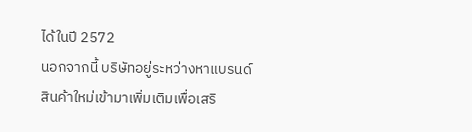ได้ในปี 2572
นอกจากนี้ บริษัทอยู่ระหว่างหาแบรนด์สินค้าใหม่เข้ามาเพิ่มเติมเพื่อเสริ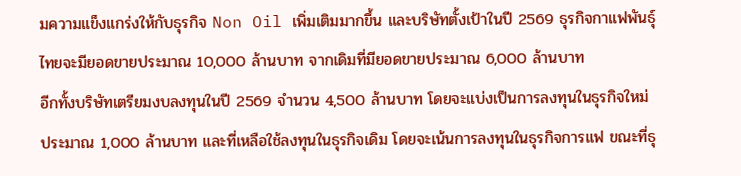มความแข็งแกร่งให้กับธุรกิจ Non Oil เพิ่มเติมมากขึ้น และบริษัทตั้งเป้าในปี 2569 ธุรกิจกาแฟพันธุ์ไทยจะมียอดขายประมาณ 10,000 ล้านบาท จากเดิมที่มียอดขายประมาณ 6,000 ล้านบาท
อีกทั้งบริษัทเตรียมงบลงทุนในปี 2569 จำนวน 4,500 ล้านบาท โดยจะแบ่งเป็นการลงทุนในธุรกิจใหม่ประมาณ 1,000 ล้านบาท และที่เหลือใช้ลงทุนในธุรกิจเดิม โดยจะเน้นการลงทุนในธุรกิจการแฟ ขณะที่ธุ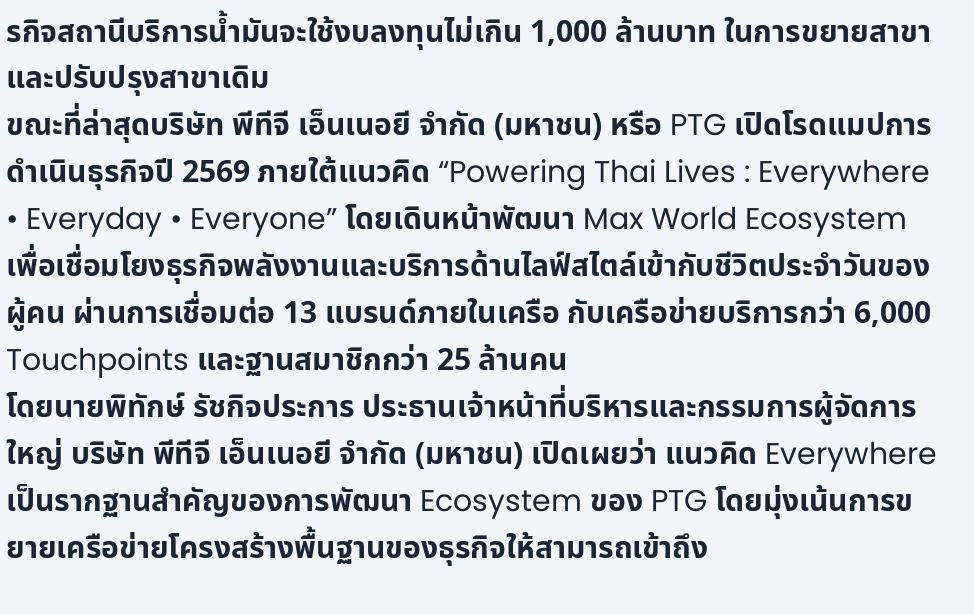รกิจสถานีบริการน้ำมันจะใช้งบลงทุนไม่เกิน 1,000 ล้านบาท ในการขยายสาขาและปรับปรุงสาขาเดิม
ขณะที่ล่าสุดบริษัท พีทีจี เอ็นเนอยี จำกัด (มหาชน) หรือ PTG เปิดโรดแมปการดำเนินธุรกิจปี 2569 ภายใต้แนวคิด “Powering Thai Lives : Everywhere • Everyday • Everyone” โดยเดินหน้าพัฒนา Max World Ecosystem เพื่อเชื่อมโยงธุรกิจพลังงานและบริการด้านไลฟ์สไตล์เข้ากับชีวิตประจำวันของผู้คน ผ่านการเชื่อมต่อ 13 แบรนด์ภายในเครือ กับเครือข่ายบริการกว่า 6,000 Touchpoints และฐานสมาชิกกว่า 25 ล้านคน
โดยนายพิทักษ์ รัชกิจประการ ประธานเจ้าหน้าที่บริหารและกรรมการผู้จัดการใหญ่ บริษัท พีทีจี เอ็นเนอยี จำกัด (มหาชน) เปิดเผยว่า แนวคิด Everywhere เป็นรากฐานสำคัญของการพัฒนา Ecosystem ของ PTG โดยมุ่งเน้นการขยายเครือข่ายโครงสร้างพื้นฐานของธุรกิจให้สามารถเข้าถึง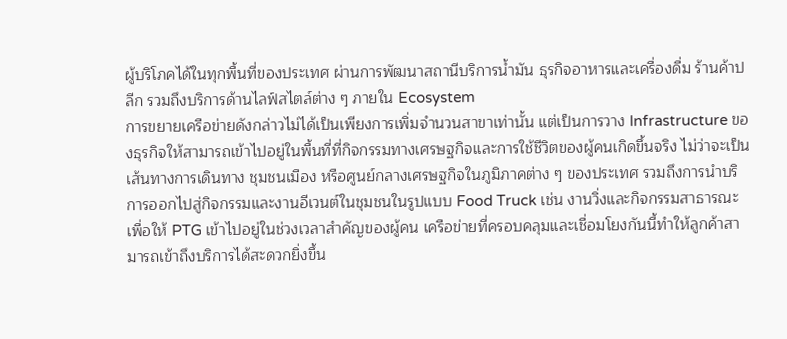ผู้บริโภคได้ในทุกพื้นที่ของประเทศ ผ่านการพัฒนาสถานีบริการน้ำมัน ธุรกิจอาหารและเครื่องดื่ม ร้านค้าปลีก รวมถึงบริการด้านไลฟ์สไตล์ต่าง ๆ ภายใน Ecosystem
การขยายเครือข่ายดังกล่าวไม่ได้เป็นเพียงการเพิ่มจำนวนสาขาเท่านั้น แต่เป็นการวาง Infrastructure ของธุรกิจให้สามารถเข้าไปอยู่ในพื้นที่ที่กิจกรรมทางเศรษฐกิจและการใช้ชีวิตของผู้คนเกิดขึ้นจริง ไม่ว่าจะเป็นเส้นทางการเดินทาง ชุมชนเมือง หรือศูนย์กลางเศรษฐกิจในภูมิภาคต่าง ๆ ของประเทศ รวมถึงการนำบริการออกไปสู่กิจกรรมและงานอีเวนต์ในชุมชนในรูปแบบ Food Truck เช่น งานวิ่งและกิจกรรมสาธารณะ เพื่อให้ PTG เข้าไปอยู่ในช่วงเวลาสำคัญของผู้คน เครือข่ายที่ครอบคลุมและเชื่อมโยงกันนี้ทำให้ลูกค้าสามารถเข้าถึงบริการได้สะดวกยิ่งขึ้น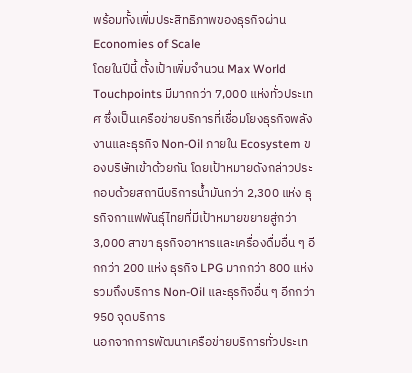พร้อมทั้งเพิ่มประสิทธิภาพของธุรกิจผ่าน Economies of Scale
โดยในปีนี้ ตั้งเป้าเพิ่มจำนวน Max World Touchpoints มีมากกว่า 7,000 แห่งทั่วประเทศ ซึ่งเป็นเครือข่ายบริการที่เชื่อมโยงธุรกิจพลังงานและธุรกิจ Non-Oil ภายใน Ecosystem ของบริษัทเข้าด้วยกัน โดยเป้าหมายดังกล่าวประกอบด้วยสถานีบริการน้ำมันกว่า 2,300 แห่ง ธุรกิจกาแฟพันธุ์ไทยที่มีเป้าหมายขยายสู่กว่า 3,000 สาขา ธุรกิจอาหารและเครื่องดื่มอื่น ๆ อีกกว่า 200 แห่ง ธุรกิจ LPG มากกว่า 800 แห่ง รวมถึงบริการ Non-Oil และธุรกิจอื่น ๆ อีกกว่า 950 จุดบริการ
นอกจากการพัฒนาเครือข่ายบริการทั่วประเท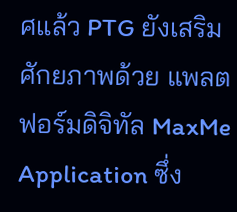ศแล้ว PTG ยังเสริมศักยภาพด้วย แพลตฟอร์มดิจิทัล MaxMe Application ซึ่ง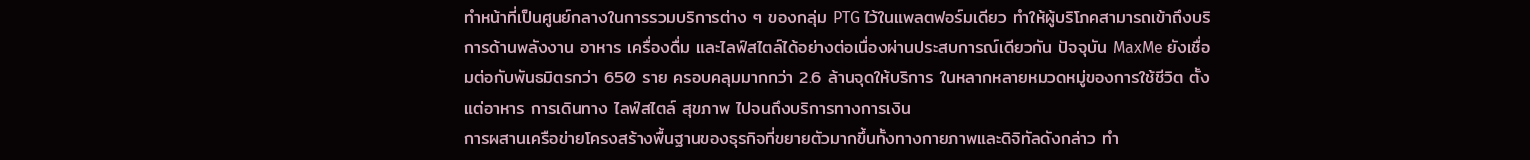ทำหน้าที่เป็นศูนย์กลางในการรวมบริการต่าง ๆ ของกลุ่ม PTG ไว้ในแพลตฟอร์มเดียว ทำให้ผู้บริโภคสามารถเข้าถึงบริการด้านพลังงาน อาหาร เครื่องดื่ม และไลฟ์สไตล์ได้อย่างต่อเนื่องผ่านประสบการณ์เดียวกัน ปัจจุบัน MaxMe ยังเชื่อมต่อกับพันธมิตรกว่า 650 ราย ครอบคลุมมากกว่า 2.6 ล้านจุดให้บริการ ในหลากหลายหมวดหมู่ของการใช้ชีวิต ตั้งแต่อาหาร การเดินทาง ไลฟ์สไตล์ สุขภาพ ไปจนถึงบริการทางการเงิน
การผสานเครือข่ายโครงสร้างพื้นฐานของธุรกิจที่ขยายตัวมากขึ้นทั้งทางกายภาพและดิจิทัลดังกล่าว ทำ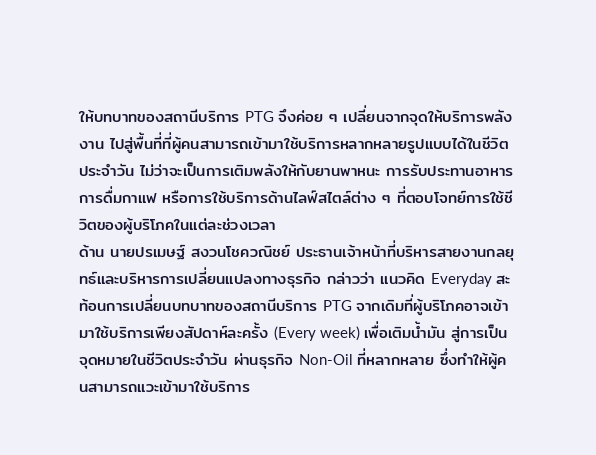ให้บทบาทของสถานีบริการ PTG จึงค่อย ๆ เปลี่ยนจากจุดให้บริการพลังงาน ไปสู่พื้นที่ที่ผู้คนสามารถเข้ามาใช้บริการหลากหลายรูปแบบได้ในชีวิตประจำวัน ไม่ว่าจะเป็นการเติมพลังให้กับยานพาหนะ การรับประทานอาหาร การดื่มกาแฟ หรือการใช้บริการด้านไลฟ์สไตล์ต่าง ๆ ที่ตอบโจทย์การใช้ชีวิตของผู้บริโภคในแต่ละช่วงเวลา
ด้าน นายปรเมษฐ์ สงวนโชควณิชย์ ประธานเจ้าหน้าที่บริหารสายงานกลยุทธ์และบริหารการเปลี่ยนแปลงทางธุรกิจ กล่าวว่า แนวคิด Everyday สะท้อนการเปลี่ยนบทบาทของสถานีบริการ PTG จากเดิมที่ผู้บริโภคอาจเข้ามาใช้บริการเพียงสัปดาห์ละครั้ง (Every week) เพื่อเติมน้ำมัน สู่การเป็นจุดหมายในชีวิตประจำวัน ผ่านธุรกิจ Non-Oil ที่หลากหลาย ซึ่งทำให้ผู้คนสามารถแวะเข้ามาใช้บริการ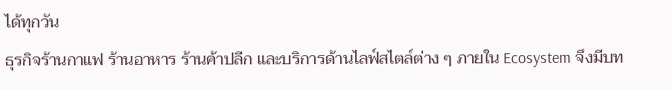ได้ทุกวัน
ธุรกิจร้านกาแฟ ร้านอาหาร ร้านค้าปลีก และบริการด้านไลฟ์สไตล์ต่าง ๆ ภายใน Ecosystem จึงมีบท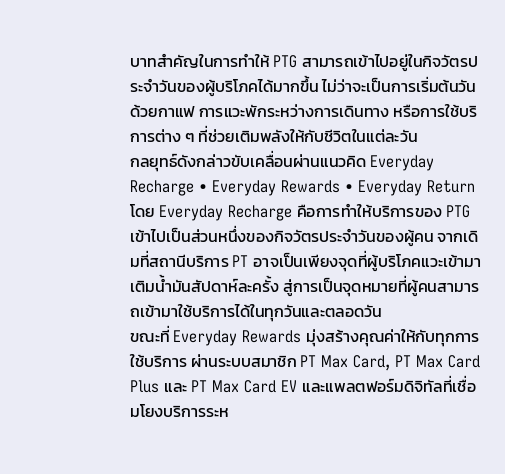บาทสำคัญในการทำให้ PTG สามารถเข้าไปอยู่ในกิจวัตรประจำวันของผู้บริโภคได้มากขึ้น ไม่ว่าจะเป็นการเริ่มต้นวันด้วยกาแฟ การแวะพักระหว่างการเดินทาง หรือการใช้บริการต่าง ๆ ที่ช่วยเติมพลังให้กับชีวิตในแต่ละวัน
กลยุทธ์ดังกล่าวขับเคลื่อนผ่านแนวคิด Everyday Recharge • Everyday Rewards • Everyday Return โดย Everyday Recharge คือการทำให้บริการของ PTG เข้าไปเป็นส่วนหนึ่งของกิจวัตรประจำวันของผู้คน จากเดิมที่สถานีบริการ PT อาจเป็นเพียงจุดที่ผู้บริโภคแวะเข้ามาเติมน้ำมันสัปดาห์ละครั้ง สู่การเป็นจุดหมายที่ผู้คนสามารถเข้ามาใช้บริการได้ในทุกวันและตลอดวัน
ขณะที่ Everyday Rewards มุ่งสร้างคุณค่าให้กับทุกการใช้บริการ ผ่านระบบสมาชิก PT Max Card, PT Max Card Plus และ PT Max Card EV และแพลตฟอร์มดิจิทัลที่เชื่อมโยงบริการระห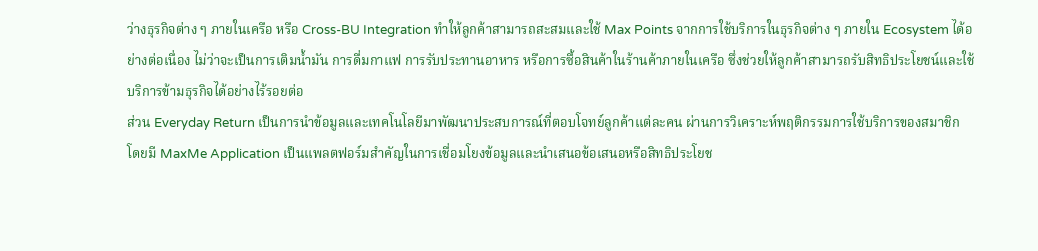ว่างธุรกิจต่าง ๆ ภายในเครือ หรือ Cross-BU Integration ทำให้ลูกค้าสามารถสะสมและใช้ Max Points จากการใช้บริการในธุรกิจต่าง ๆ ภายใน Ecosystem ได้อย่างต่อเนื่อง ไม่ว่าจะเป็นการเติมน้ำมัน การดื่มกาแฟ การรับประทานอาหาร หรือการซื้อสินค้าในร้านค้าภายในเครือ ซึ่งช่วยให้ลูกค้าสามารถรับสิทธิประโยชน์และใช้บริการข้ามธุรกิจได้อย่างไร้รอยต่อ
ส่วน Everyday Return เป็นการนำข้อมูลและเทคโนโลยีมาพัฒนาประสบการณ์ที่ตอบโจทย์ลูกค้าแต่ละคน ผ่านการวิเคราะห์พฤติกรรมการใช้บริการของสมาชิก โดยมี MaxMe Application เป็นแพลตฟอร์มสำคัญในการเชื่อมโยงข้อมูลและนำเสนอข้อเสนอหรือสิทธิประโยช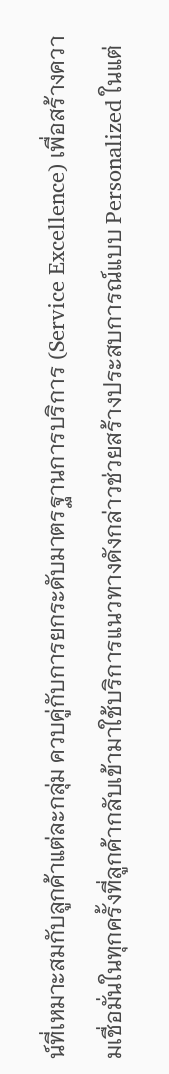น์ที่เหมาะสมกับลูกค้าแต่ละกลุ่ม ควบคู่กับการยกระดับมาตรฐานการบริการ (Service Excellence) เพื่อสร้างความเชื่อมั่นในทุกครั้งที่ลูกค้ากลับเข้ามาใช้บริการแนวทางดังกล่าวช่วยสร้างประสบการณ์แบบ Personalized ในแต่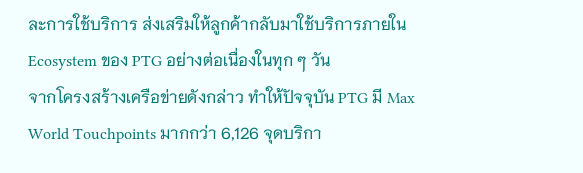ละการใช้บริการ ส่งเสริมให้ลูกค้ากลับมาใช้บริการภายใน Ecosystem ของ PTG อย่างต่อเนื่องในทุก ๆ วัน
จากโครงสร้างเครือข่ายดังกล่าว ทำให้ปัจจุบัน PTG มี Max World Touchpoints มากกว่า 6,126 จุดบริกา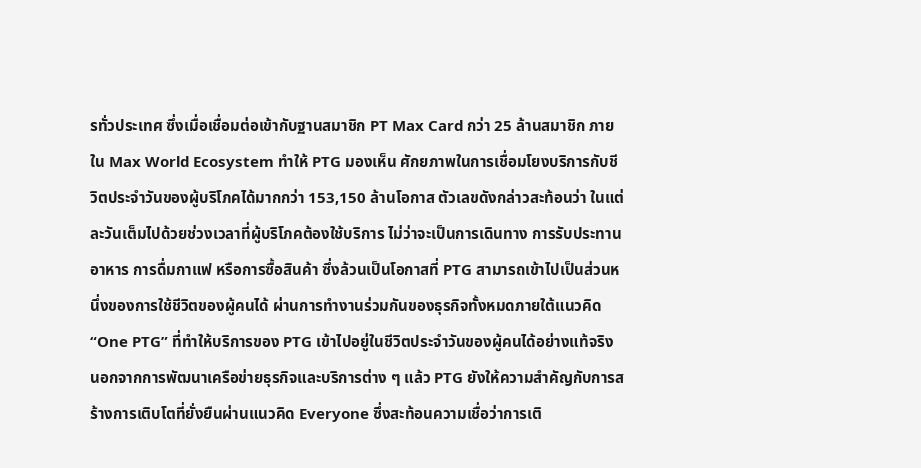รทั่วประเทศ ซึ่งเมื่อเชื่อมต่อเข้ากับฐานสมาชิก PT Max Card กว่า 25 ล้านสมาชิก ภายใน Max World Ecosystem ทำให้ PTG มองเห็น ศักยภาพในการเชื่อมโยงบริการกับชีวิตประจำวันของผู้บริโภคได้มากกว่า 153,150 ล้านโอกาส ตัวเลขดังกล่าวสะท้อนว่า ในแต่ละวันเต็มไปด้วยช่วงเวลาที่ผู้บริโภคต้องใช้บริการ ไม่ว่าจะเป็นการเดินทาง การรับประทานอาหาร การดื่มกาแฟ หรือการซื้อสินค้า ซึ่งล้วนเป็นโอกาสที่ PTG สามารถเข้าไปเป็นส่วนหนึ่งของการใช้ชีวิตของผู้คนได้ ผ่านการทำงานร่วมกันของธุรกิจทั้งหมดภายใต้แนวคิด “One PTG” ที่ทำให้บริการของ PTG เข้าไปอยู่ในชีวิตประจำวันของผู้คนได้อย่างแท้จริง
นอกจากการพัฒนาเครือข่ายธุรกิจและบริการต่าง ๆ แล้ว PTG ยังให้ความสำคัญกับการสร้างการเติบโตที่ยั่งยืนผ่านแนวคิด Everyone ซึ่งสะท้อนความเชื่อว่าการเติ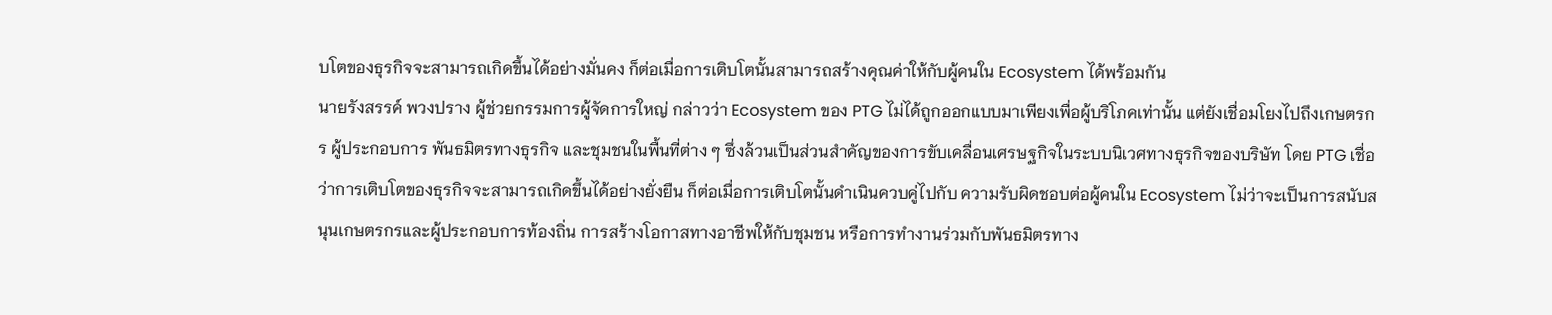บโตของธุรกิจจะสามารถเกิดขึ้นได้อย่างมั่นคง ก็ต่อเมื่อการเติบโตนั้นสามารถสร้างคุณค่าให้กับผู้คนใน Ecosystem ได้พร้อมกัน
นายรังสรรค์ พวงปราง ผู้ช่วยกรรมการผู้จัดการใหญ่ กล่าวว่า Ecosystem ของ PTG ไม่ได้ถูกออกแบบมาเพียงเพื่อผู้บริโภคเท่านั้น แต่ยังเชื่อมโยงไปถึงเกษตรกร ผู้ประกอบการ พันธมิตรทางธุรกิจ และชุมชนในพื้นที่ต่าง ๆ ซึ่งล้วนเป็นส่วนสำคัญของการขับเคลื่อนเศรษฐกิจในระบบนิเวศทางธุรกิจของบริษัท โดย PTG เชื่อว่าการเติบโตของธุรกิจจะสามารถเกิดขึ้นได้อย่างยั่งยืน ก็ต่อเมื่อการเติบโตนั้นดำเนินควบคู่ไปกับ ความรับผิดชอบต่อผู้คนใน Ecosystem ไม่ว่าจะเป็นการสนับสนุนเกษตรกรและผู้ประกอบการท้องถิ่น การสร้างโอกาสทางอาชีพให้กับชุมชน หรือการทำงานร่วมกับพันธมิตรทาง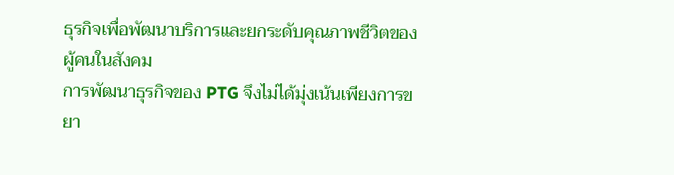ธุรกิจเพื่อพัฒนาบริการและยกระดับคุณภาพชีวิตของผู้คนในสังคม
การพัฒนาธุรกิจของ PTG จึงไม่ได้มุ่งเน้นเพียงการขยา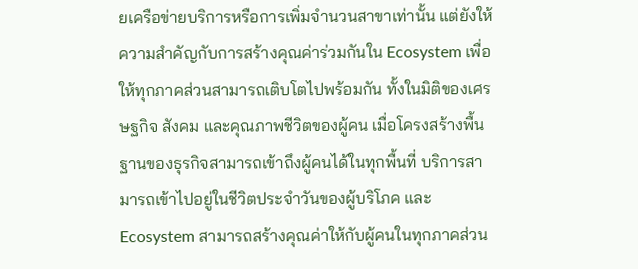ยเครือข่ายบริการหรือการเพิ่มจำนวนสาขาเท่านั้น แต่ยังให้ความสำคัญกับการสร้างคุณค่าร่วมกันใน Ecosystem เพื่อให้ทุกภาคส่วนสามารถเติบโตไปพร้อมกัน ทั้งในมิติของเศรษฐกิจ สังคม และคุณภาพชีวิตของผู้คน เมื่อโครงสร้างพื้นฐานของธุรกิจสามารถเข้าถึงผู้คนได้ในทุกพื้นที่ บริการสามารถเข้าไปอยู่ในชีวิตประจำวันของผู้บริโภค และ Ecosystem สามารถสร้างคุณค่าให้กับผู้คนในทุกภาคส่วน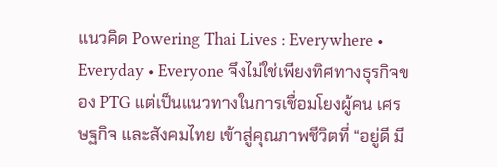แนวคิด Powering Thai Lives : Everywhere • Everyday • Everyone จึงไม่ใช่เพียงทิศทางธุรกิจของ PTG แต่เป็นแนวทางในการเชื่อมโยงผู้คน เศรษฐกิจ และสังคมไทย เข้าสู่คุณภาพชีวิตที่ “อยู่ดี มี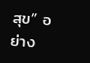สุข” อย่าง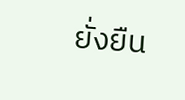ยั่งยืน